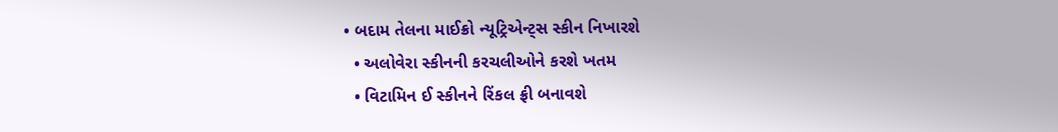• બદામ તેલના માઈક્રો ન્યૂટ્રિએન્ટ્સ સ્કીન નિખારશે
  • અલોવેરા સ્કીનની કરચલીઓને કરશે ખતમ
  • વિટામિન ઈ સ્કીનને રિંકલ ફ્રી બનાવશે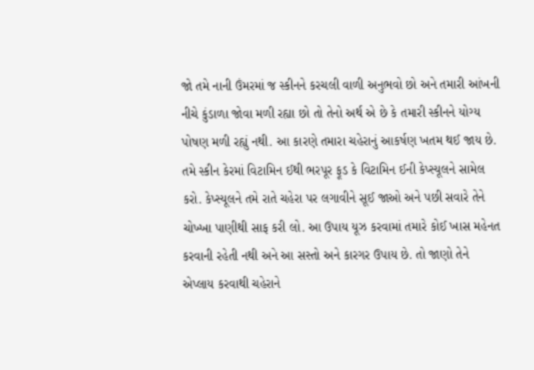જો તમે નાની ઉંમરમાં જ સ્કીનને કરચલી વાળી અનુભવો છો અને તમારી આંખની નીચે કુંડાળા જોવા મળી રહ્યા છો તો તેનો અર્થ એ છે કે તમારી સ્કીનને યોગ્ય પોષણ મળી રહ્યું નથી. આ કારણે તમારા ચહેરાનું આકર્ષણ ખતમ થઈ જાય છે. તમે સ્કીન કેરમાં વિટામિન ઈથી ભરપૂર ફૂડ કે વિટામિન ઈની કેપ્સ્યૂલને સામેલ કરો. કેપ્સ્યૂલને તમે રાતે ચહેરા પર લગાવીને સૂઈ જાઓ અને પછી સવારે તેને ચોખ્ખા પાણીથી સાફ કરી લો. આ ઉપાય યૂઝ કરવામાં તમારે કોઈ ખાસ મહેનત કરવાની રહેતી નથી અને આ સસ્તો અને કારગર ઉપાય છે. તો જાણો તેને એપ્લાય કરવાથી ચહેરાને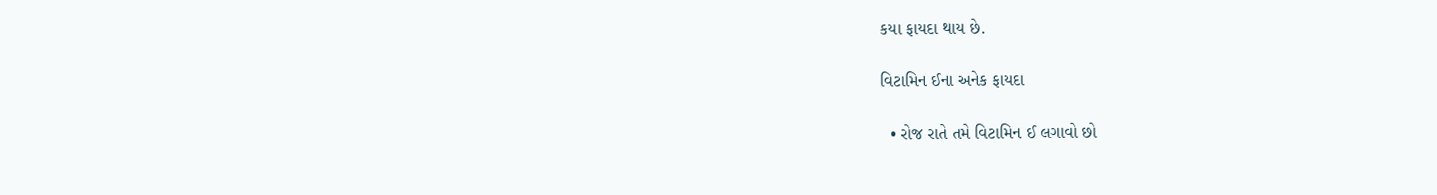કયા ફાયદા થાય છે.

વિટામિન ઈના અનેક ફાયદા

  • રોજ રાતે તમે વિટામિન ઈ લગાવો છો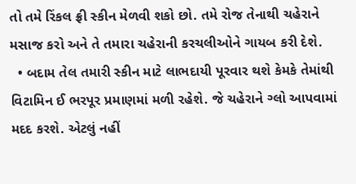તો તમે રિંકલ ફ્રી સ્કીન મેળવી શકો છો. તમે રોજ તેનાથી ચહેરાને મસાજ કરો અને તે તમારા ચહેરાની કરચલીઓને ગાયબ કરી દેશે.
  • બદામ તેલ તમારી સ્કીન માટે લાભદાયી પૂરવાર થશે કેમકે તેમાંથી વિટામિન ઈ ભરપૂર પ્રમાણમાં મળી રહેશે. જે ચહેરાને ગ્લો આપવામાં મદદ કરશે. એટલું નહીં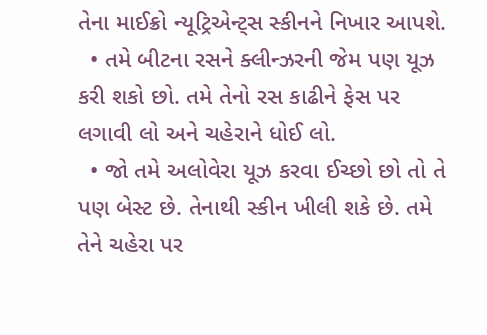તેના માઈક્રો ન્યૂટ્રિએન્ટ્સ સ્કીનને નિખાર આપશે.
  • તમે બીટના રસને ક્લીન્ઝરની જેમ પણ યૂઝ કરી શકો છો. તમે તેનો રસ કાઢીને ફેસ પર લગાવી લો અને ચહેરાને ધોઈ લો.
  • જો તમે અલોવેરા યૂઝ કરવા ઈચ્છો છો તો તે પણ બેસ્ટ છે. તેનાથી સ્કીન ખીલી શકે છે. તમે તેને ચહેરા પર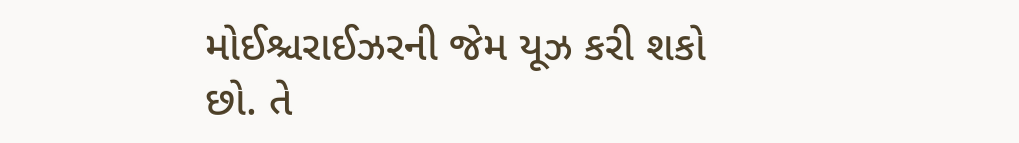મોઈશ્ચરાઈઝરની જેમ યૂઝ કરી શકો છો. તે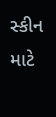સ્કીન માટે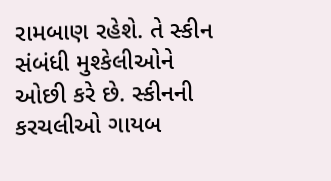રામબાણ રહેશે. તે સ્કીન સંબંધી મુશ્કેલીઓને ઓછી કરે છે. સ્કીનની કરચલીઓ ગાયબ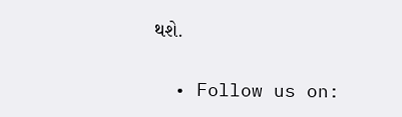થશે.


  • Follow us on: